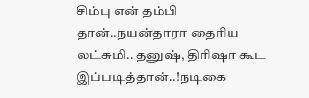சிம்பு என் தம்பி தான்..நயன்தாரா தைரிய லட்சுமி.. தனுஷ், திரிஷா கூட இப்படித்தான்..!நடிகை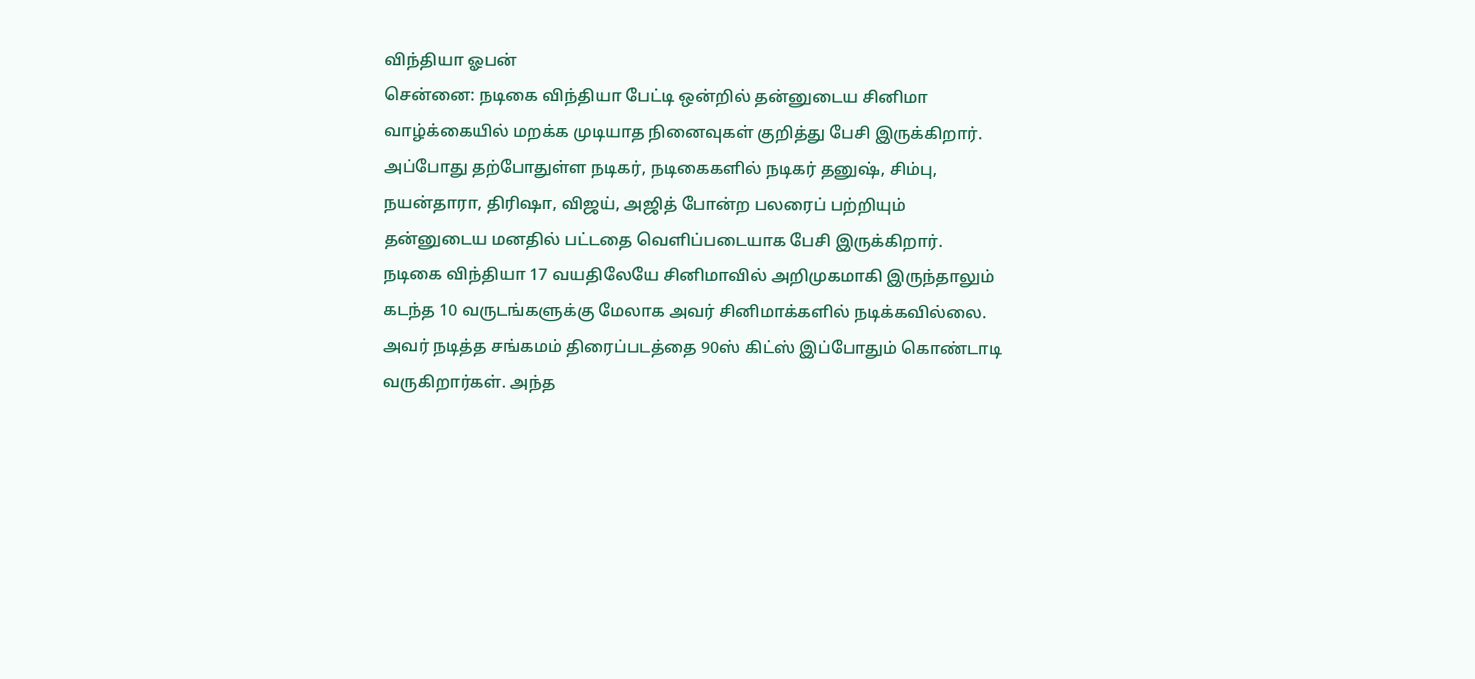விந்தியா ஓபன்
சென்னை: நடிகை விந்தியா பேட்டி ஒன்றில் தன்னுடைய சினிமா வாழ்க்கையில் மறக்க முடியாத நினைவுகள் குறித்து பேசி இருக்கிறார். அப்போது தற்போதுள்ள நடிகர், நடிகைகளில் நடிகர் தனுஷ், சிம்பு, நயன்தாரா, திரிஷா, விஜய், அஜித் போன்ற பலரைப் பற்றியும் தன்னுடைய மனதில் பட்டதை வெளிப்படையாக பேசி இருக்கிறார்.
நடிகை விந்தியா 17 வயதிலேயே சினிமாவில் அறிமுகமாகி இருந்தாலும் கடந்த 10 வருடங்களுக்கு மேலாக அவர் சினிமாக்களில் நடிக்கவில்லை. அவர் நடித்த சங்கமம் திரைப்படத்தை 90ஸ் கிட்ஸ் இப்போதும் கொண்டாடி வருகிறார்கள். அந்த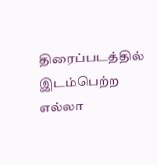திரைப்படத்தில் இடம்பெற்ற எல்லா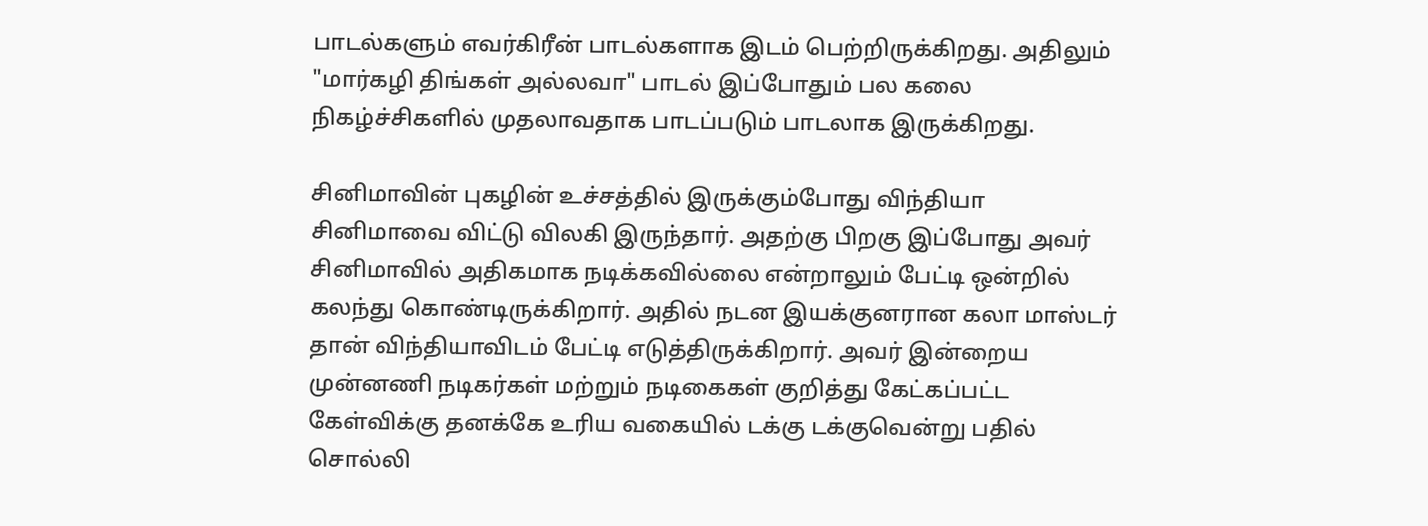பாடல்களும் எவர்கிரீன் பாடல்களாக இடம் பெற்றிருக்கிறது. அதிலும் "மார்கழி திங்கள் அல்லவா" பாடல் இப்போதும் பல கலை நிகழ்ச்சிகளில் முதலாவதாக பாடப்படும் பாடலாக இருக்கிறது.

சினிமாவின் புகழின் உச்சத்தில் இருக்கும்போது விந்தியா சினிமாவை விட்டு விலகி இருந்தார். அதற்கு பிறகு இப்போது அவர் சினிமாவில் அதிகமாக நடிக்கவில்லை என்றாலும் பேட்டி ஒன்றில் கலந்து கொண்டிருக்கிறார். அதில் நடன இயக்குனரான கலா மாஸ்டர் தான் விந்தியாவிடம் பேட்டி எடுத்திருக்கிறார். அவர் இன்றைய முன்னணி நடிகர்கள் மற்றும் நடிகைகள் குறித்து கேட்கப்பட்ட கேள்விக்கு தனக்கே உரிய வகையில் டக்கு டக்குவென்று பதில் சொல்லி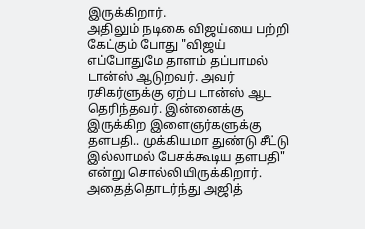இருக்கிறார்.
அதிலும் நடிகை விஜய்யை பற்றி கேட்கும் போது "விஜய் எப்போதுமே தாளம் தப்பாமல் டான்ஸ் ஆடுறவர். அவர் ரசிகர்ளுக்கு ஏற்ப டான்ஸ் ஆட தெரிந்தவர். இன்னைக்கு இருக்கிற இளைஞர்களுக்கு தளபதி.. முக்கியமா துண்டு சீட்டு இல்லாமல் பேசக்கூடிய தளபதி" என்று சொல்லியிருக்கிறார். அதைத்தொடர்ந்து அஜித்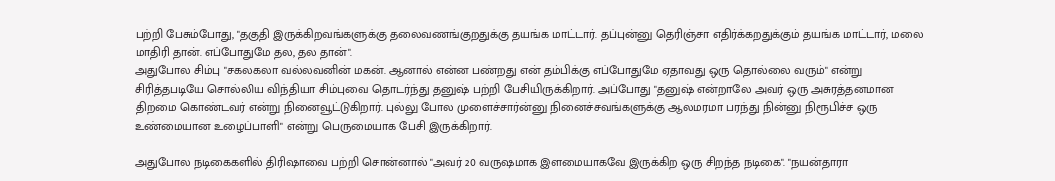பற்றி பேசும்போது, "தகுதி இருக்கிறவங்களுக்கு தலைவணங்குறதுக்கு தயங்க மாட்டார். தப்புன்னு தெரிஞ்சா எதிர்க்கறதுக்கும் தயங்க மாட்டார், மலை மாதிரி தான். எப்போதுமே தல, தல தான்".
அதுபோல சிம்பு "சகலகலா வல்லவனின் மகன். ஆனால் என்ன பண்றது என் தம்பிக்கு எப்போதுமே ஏதாவது ஒரு தொல்லை வரும்" என்று சிரித்தபடியே சொல்லிய விந்தியா சிம்புவை தொடர்ந்து தனுஷ் பற்றி பேசியிருக்கிறார். அப்போது "தனுஷ் என்றாலே அவர் ஒரு அசுரத்தனமான திறமை கொண்டவர் என்று நினைவூட்டுகிறார். புல்லு போல முளைச்சார்ன்னு நினைச்சவங்களுக்கு ஆலமரமா பரந்து நின்னு நிரூபிச்ச ஒரு உண்மையான உழைப்பாளி" என்று பெருமையாக பேசி இருக்கிறார்.

அதுபோல நடிகைகளில் திரிஷாவை பற்றி சொன்னால் "அவர் 20 வருஷமாக இளமையாகவே இருக்கிற ஒரு சிறந்த நடிகை". "நயன்தாரா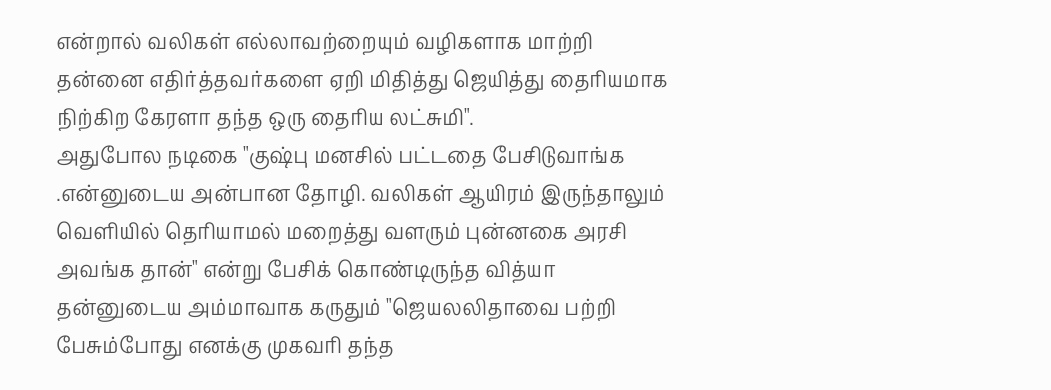என்றால் வலிகள் எல்லாவற்றையும் வழிகளாக மாற்றி தன்னை எதிர்த்தவர்களை ஏறி மிதித்து ஜெயித்து தைரியமாக நிற்கிற கேரளா தந்த ஒரு தைரிய லட்சுமி".
அதுபோல நடிகை "குஷ்பு மனசில் பட்டதை பேசிடுவாங்க .என்னுடைய அன்பான தோழி. வலிகள் ஆயிரம் இருந்தாலும் வெளியில் தெரியாமல் மறைத்து வளரும் புன்னகை அரசி அவங்க தான்" என்று பேசிக் கொண்டிருந்த வித்யா தன்னுடைய அம்மாவாக கருதும் "ஜெயலலிதாவை பற்றி பேசும்போது எனக்கு முகவரி தந்த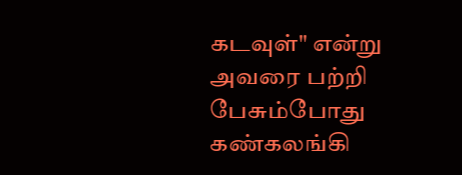கடவுள்" என்று அவரை பற்றி பேசும்போது கண்கலங்கி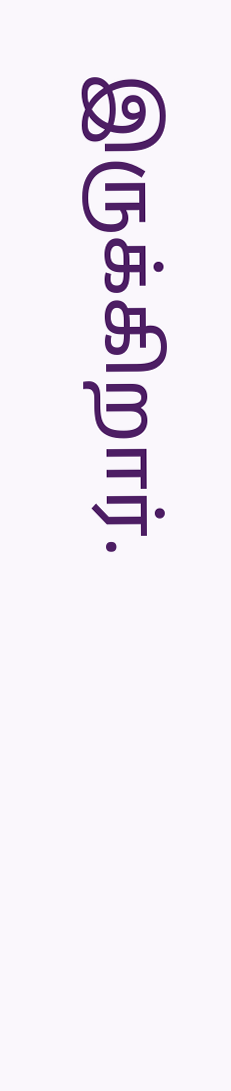இருக்கிறார்.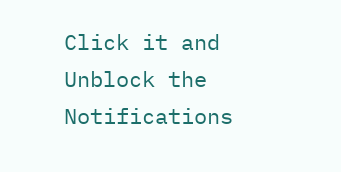Click it and Unblock the Notifications